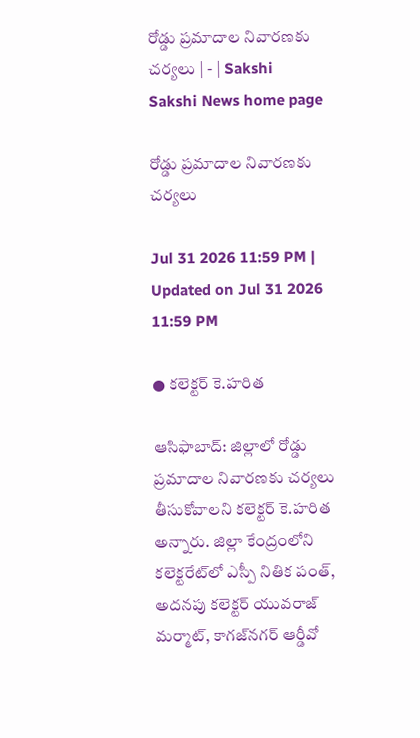రోడ్డు ప్రమాదాల నివారణకు చర్యలు | - | Sakshi
Sakshi News home page

రోడ్డు ప్రమాదాల నివారణకు చర్యలు

Jul 31 2026 11:59 PM | Updated on Jul 31 2026 11:59 PM

● కలెక్టర్‌ కె.హరిత

ఆసిఫాబాద్‌: జిల్లాలో రోడ్డు ప్రమాదాల నివారణకు చర్యలు తీసుకోవాలని కలెక్టర్‌ కె.హరిత అన్నారు. జిల్లా కేంద్రంలోని కలెక్టరేట్‌లో ఎస్పీ నితిక పంత్‌, అదనపు కలెక్టర్‌ యువరాజ్‌ మర్మాట్‌, కాగజ్‌నగర్‌ ఆర్డీవో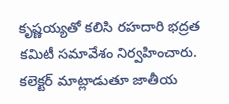కృష్ణయ్యతో కలిసి రహదారి భద్రత కమిటీ సమావేశం నిర్వహించారు. కలెక్టర్‌ మాట్లాడుతూ జాతీయ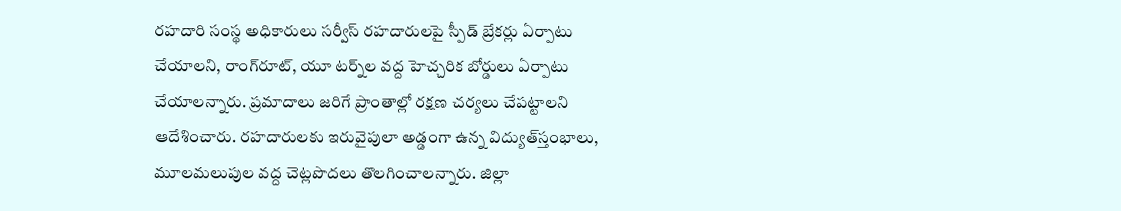రహదారి సంస్థ అధికారులు సర్వీస్‌ రహదారులపై స్పీడ్‌ బ్రేకర్లు ఏర్పాటు చేయాలని, రాంగ్‌రూట్‌, యూ టర్న్‌ల వద్ద హెచ్చరిక బోర్డులు ఏర్పాటు చేయాలన్నారు. ప్రమాదాలు జరిగే ప్రాంతాల్లో రక్షణ చర్యలు చేపట్టాలని ఆదేశించారు. రహదారులకు ఇరువైపులా అడ్డంగా ఉన్న విద్యుత్‌స్తంభాలు, మూలమలుపుల వద్ద చెట్లపొదలు తొలగించాలన్నారు. జిల్లా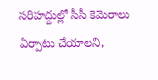సరిహద్దుల్లో సీసీ కెమెరాలు ఏర్పాటు చేయాలని,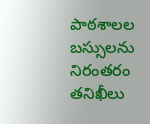పాఠశాలల బస్సులను నిరంతరం తనిఖీలు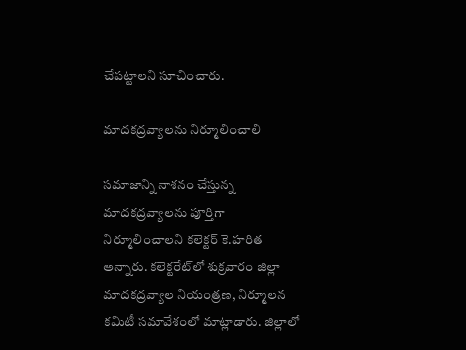చేపట్టాలని సూచించారు.

మాదకద్రవ్యాలను నిర్మూలించాలి

సమాజాన్ని నాశనం చేస్తున్న మాదకద్రవ్యాలను పూర్తిగా నిర్మూలించాలని కలెక్టర్‌ కె.హరిత అన్నారు. కలెక్టరేట్‌లో శుక్రవారం జిల్లా మాదకద్రవ్యాల నియంత్రణ, నిర్మూలన కమిటీ సమావేశంలో మాట్లాడారు. జిల్లాలో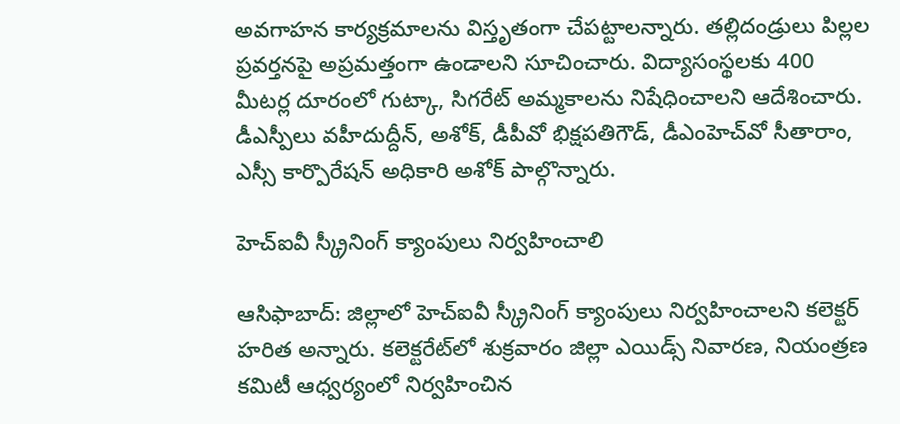అవగాహన కార్యక్రమాలను విస్తృతంగా చేపట్టాలన్నారు. తల్లిదండ్రులు పిల్లల ప్రవర్తనపై అప్రమత్తంగా ఉండాలని సూచించారు. విద్యాసంస్థలకు 400 మీటర్ల దూరంలో గుట్కా, సిగరేట్‌ అమ్మకాలను నిషేధించాలని ఆదేశించారు. డీఎస్పీలు వహీదుద్దీన్‌, అశోక్‌, డీపీవో భిక్షపతిగౌడ్‌, డీఎంహెచ్‌వో సీతారాం, ఎస్సీ కార్పొరేషన్‌ అధికారి అశోక్‌ పాల్గొన్నారు.

హెచ్‌ఐవీ స్క్రీనింగ్‌ క్యాంపులు నిర్వహించాలి

ఆసిఫాబాద్‌: జిల్లాలో హెచ్‌ఐవీ స్క్రీనింగ్‌ క్యాంపులు నిర్వహించాలని కలెక్టర్‌ హరిత అన్నారు. కలెక్టరేట్‌లో శుక్రవారం జిల్లా ఎయిడ్స్‌ నివారణ, నియంత్రణ కమిటీ ఆధ్వర్యంలో నిర్వహించిన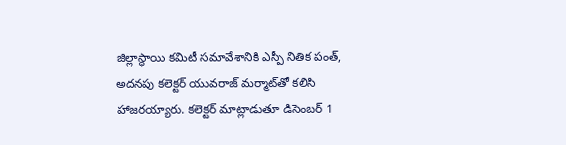జిల్లాస్థాయి కమిటీ సమావేశానికి ఎస్పీ నితిక పంత్‌, అదనపు కలెక్టర్‌ యువరాజ్‌ మర్మాట్‌తో కలిసి హాజరయ్యారు. కలెక్టర్‌ మాట్లాడుతూ డిసెంబర్‌ 1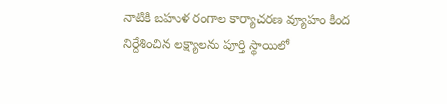నాటికి బహుళ రంగాల కార్యాచరణ వ్యూహం కింద నిర్దేశించిన లక్ష్యాలను పూర్తి స్థాయిలో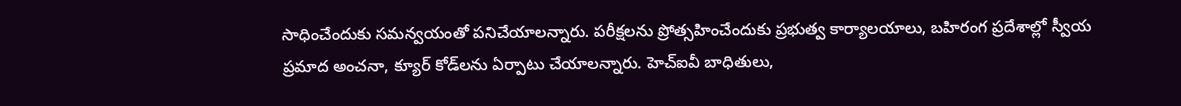సాధించేందుకు సమన్వయంతో పనిచేయాలన్నారు. పరీక్షలను ప్రోత్సహించేందుకు ప్రభుత్వ కార్యాలయాలు, బహిరంగ ప్రదేశాల్లో స్వీయ ప్రమాద అంచనా, క్యూర్‌ కోడ్‌లను ఏర్పాటు చేయాలన్నారు. హెచ్‌ఐవీ బాధితులు,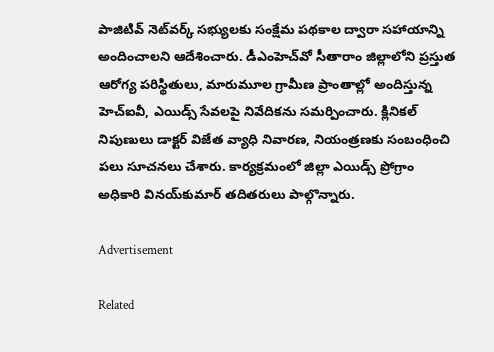పాజిటివ్‌ నెట్‌వర్క్‌ సభ్యులకు సంక్షేమ పథకాల ద్వారా సహాయాన్ని అందించాలని ఆదేశించారు. డీఎంహెచ్‌వో సీతారాం జిల్లాలోని ప్రస్తుత ఆరోగ్య పరిస్థితులు, మారుమూల గ్రామీణ ప్రాంతాల్లో అందిస్తున్న హెచ్‌ఐవీ, ఎయిడ్స్‌ సేవలపై నివేదికను సమర్పించారు. క్లినికల్‌ నిపుణులు డాక్టర్‌ విజేత వ్యాధి నివారణ, నియంత్రణకు సంబంధించి పలు సూచనలు చేశారు. కార్యక్రమంలో జిల్లా ఎయిడ్స్‌ ప్రోగ్రాం అధికారి వినయ్‌కుమార్‌ తదితరులు పాల్గొన్నారు.

Advertisement

Related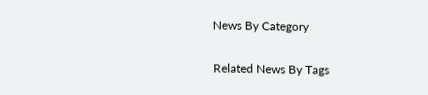News By Category

Related News By Tags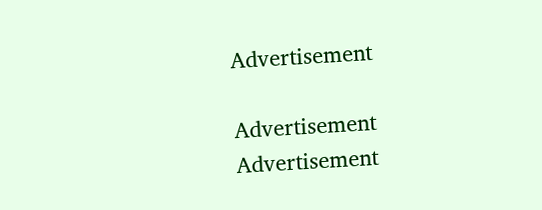Advertisement

Advertisement
Advertisement